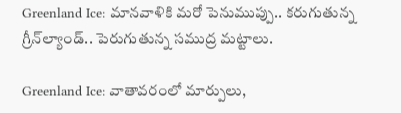Greenland Ice: మానవాళికి మరో పెనుముప్పు.. కరుగుతున్న గ్రీన్‌ల్యాండ్‌.. పెరుగుతున్న సముద్ర మట్టాలు.

Greenland Ice: వాతావరంలో మార్పులు,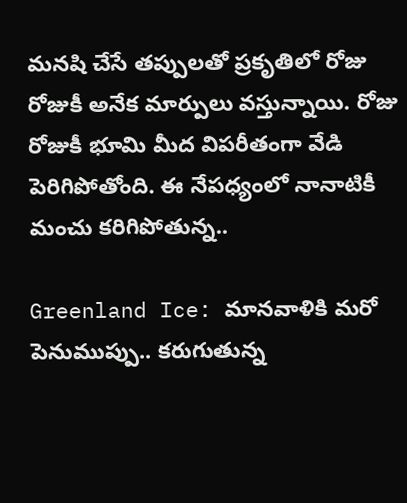మనషి చేసే తప్పులతో ప్రకృతిలో రోజు రోజుకీ అనేక మార్పులు వస్తున్నాయి. రోజు రోజుకీ భూమి మీద విపరీతంగా వేడి పెరిగిపోతోంది. ఈ నేపధ్యంలో నానాటికీ మంచు కరిగిపోతున్న..

Greenland Ice: మానవాళికి మరో పెనుముప్పు.. కరుగుతున్న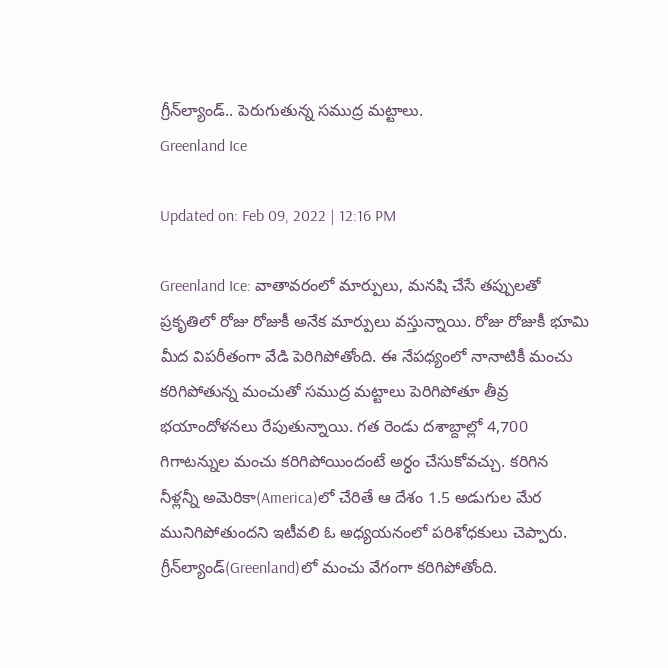గ్రీన్‌ల్యాండ్‌.. పెరుగుతున్న సముద్ర మట్టాలు.
Greenland Ice

Updated on: Feb 09, 2022 | 12:16 PM

Greenland Ice: వాతావరంలో మార్పులు, మనషి చేసే తప్పులతో ప్రకృతిలో రోజు రోజుకీ అనేక మార్పులు వస్తున్నాయి. రోజు రోజుకీ భూమి మీద విపరీతంగా వేడి పెరిగిపోతోంది. ఈ నేపధ్యంలో నానాటికీ మంచు కరిగిపోతున్న మంచుతో సముద్ర మట్టాలు పెరిగిపోతూ తీవ్ర భయాందోళనలు రేపుతున్నాయి. గత రెండు దశాబ్దాల్లో 4,700 గిగాటన్నుల మంచు కరిగిపోయిందంటే అర్ధం చేసుకోవచ్చు. కరిగిన నీళ్లన్నీ అమెరికా(America)లో చేరితే ఆ దేశం 1.5 అడుగుల మేర మునిగిపోతుందని ఇటీవలి ఓ అధ్యయనంలో పరిశోధకులు చెప్పారు. గ్రీన్‌ల్యాండ్‌(Greenland)లో మంచు వేగంగా కరిగిపోతోంది.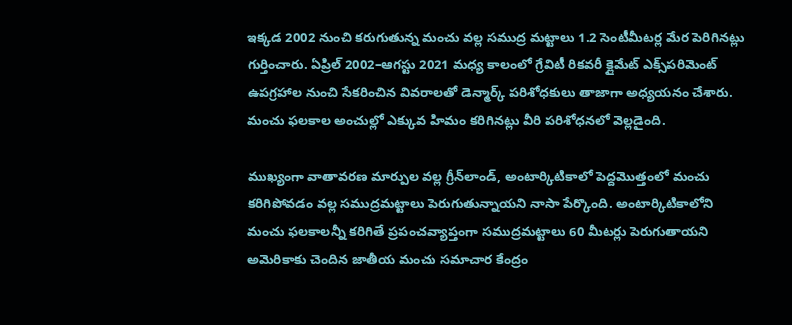ఇక్కడ 2002 నుంచి కరుగుతున్న మంచు వల్ల సముద్ర మట్టాలు 1.2 సెంటీమీటర్ల మేర పెరిగినట్లు గుర్తించారు. ఏప్రిల్‌ 2002–ఆగస్టు 2021 మధ్య కాలంలో గ్రేవిటీ రికవరీ క్లైమేట్‌ ఎక్స్‌పరిమెంట్‌ ఉపగ్రహాల నుంచి సేకరించిన వివరాలతో డెన్మార్క్‌ పరిశోధకులు తాజాగా అధ్యయనం చేశారు. మంచు ఫలకాల అంచుల్లో ఎక్కువ హిమం కరిగినట్లు వీరి పరిశోధనలో వెల్లడైంది.

ముఖ్యంగా వాతావరణ మార్పుల వల్ల గ్రీన్‌లాండ్, అంటార్కిటికాలో పెద్దమొత్తంలో మంచు కరిగిపోవడం వల్ల సముద్రమట్టాలు పెరుగుతున్నాయని నాసా పేర్కొంది. అంటార్కిటికాలోని మంచు ఫలకాలన్నీ కరిగితే ప్రపంచవ్యాప్తంగా సముద్రమట్టాలు 60 మీటర్లు పెరుగుతాయని అమెరికాకు చెందిన జాతీయ మంచు సమాచార కేంద్రం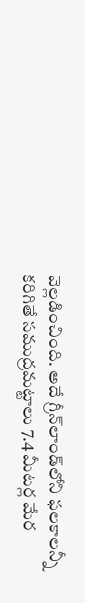వెల్లడించింది. అదే గ్రీన్‌లాండ్‌లోని ఫలకాలన్నీ కరిగితే సముద్రమట్టాలు 7.4 మీటర్ల మేర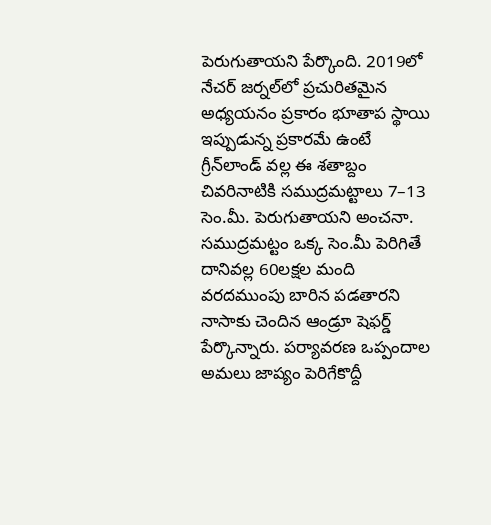పెరుగుతాయని పేర్కొంది. 2019లో నేచర్‌ జర్నల్‌లో ప్రచురితమైన అధ్యయనం ప్రకారం భూతాప స్థాయి ఇప్పుడున్న ప్రకారమే ఉంటే గ్రీన్‌లాండ్‌ వల్ల ఈ శతాబ్దం చివరినాటికి సముద్రమట్టాలు 7–13 సెం.మీ. పెరుగుతాయని అంచనా. సముద్రమట్టం ఒక్క సెం.మీ పెరిగితే దానివల్ల 60లక్షల మంది వరదముంపు బారిన పడతారని నాసాకు చెందిన ఆండ్రూ షెఫర్డ్‌ పేర్కొన్నారు. పర్యావరణ ఒప్పందాల అమలు జాప్యం పెరిగేకొద్దీ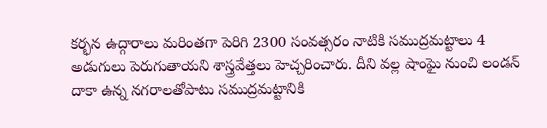కర్భన ఉద్గారాలు మరింతగా పెరిగి 2300 సంవత్సరం నాటికి సముద్రమట్టాలు 4 అడుగులు పెరుగుతాయని శాస్త్రవేత్తలు హెచ్చరించారు. దీని వల్ల షాంఘై నుంచి లండన్‌ దాకా ఉన్న నగరాలతోపాటు సముద్రమట్టానికి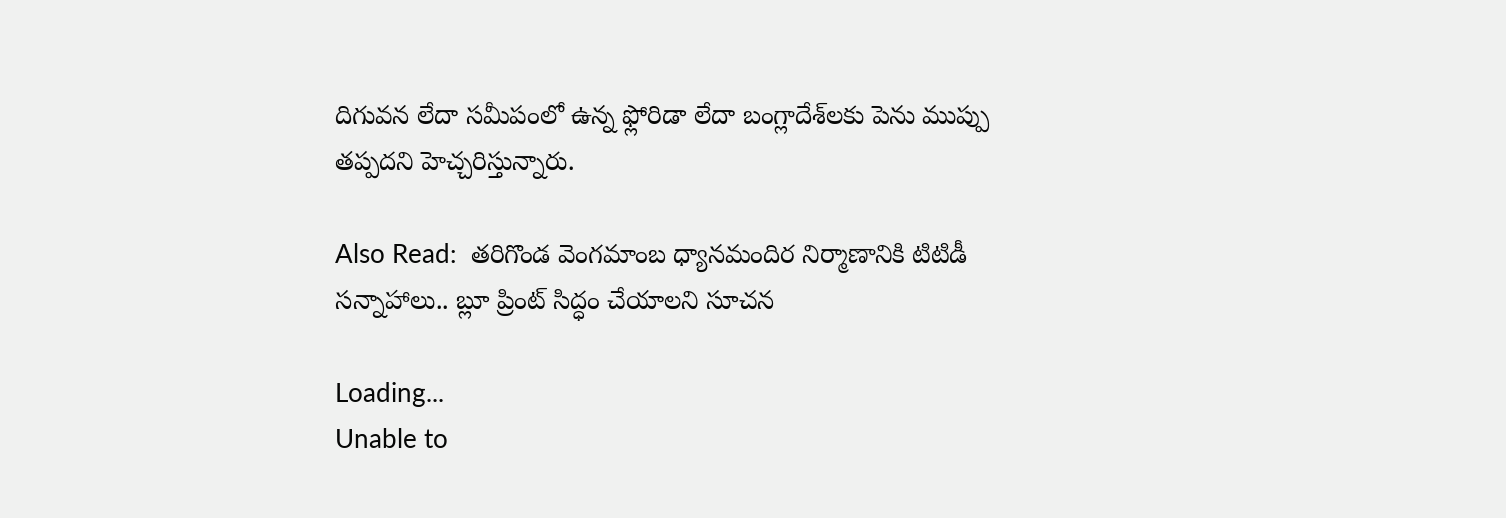దిగువన లేదా సమీపంలో ఉన్న ఫ్లోరిడా లేదా బంగ్లాదేశ్‌లకు పెను ముప్పు తప్పదని హెచ్చరిస్తున్నారు.

Also Read:  త‌రిగొండ వెంగ‌మాంబ ధ్యాన‌మందిర నిర్మాణానికి టిటిడీ సన్నాహాలు.. బ్లూ ప్రింట్ సిద్ధం చేయాలని సూచన

Loading...
Unable to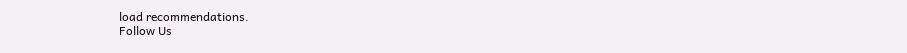load recommendations.
Follow Us